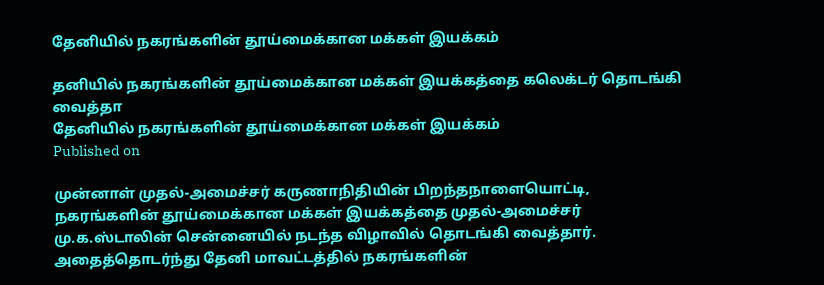தேனியில் நகரங்களின் தூய்மைக்கான மக்கள் இயக்கம்

தனியில் நகரங்களின் தூய்மைக்கான மக்கள் இயக்கத்தை கலெக்டர் தொடங்கி வைத்தா
தேனியில் நகரங்களின் தூய்மைக்கான மக்கள் இயக்கம்
Published on

முன்னாள் முதல்-அமைச்சர் கருணாநிதியின் பிறந்தநாளையொட்டி, நகரங்களின் தூய்மைக்கான மக்கள் இயக்கத்தை முதல்-அமைச்சர் மு.க.ஸ்டாலின் சென்னையில் நடந்த விழாவில் தொடங்கி வைத்தார். அதைத்தொடர்ந்து தேனி மாவட்டத்தில் நகரங்களின்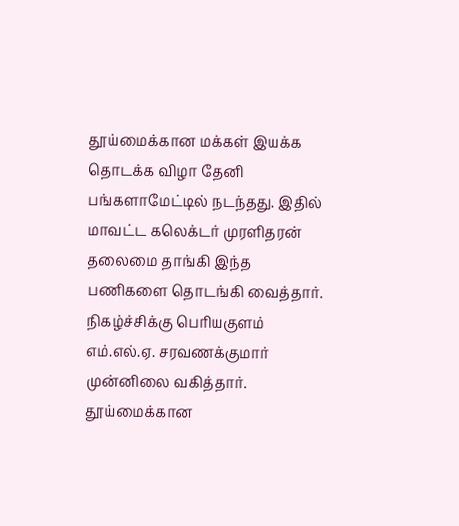தூய்மைக்கான மக்கள் இயக்க தொடக்க விழா தேனி பங்களாமேட்டில் நடந்தது. இதில் மாவட்ட கலெக்டர் முரளிதரன் தலைமை தாங்கி இந்த பணிகளை தொடங்கி வைத்தார். நிகழ்ச்சிக்கு பெரியகுளம் எம்.எல்.ஏ. சரவணக்குமார் முன்னிலை வகித்தார். தூய்மைக்கான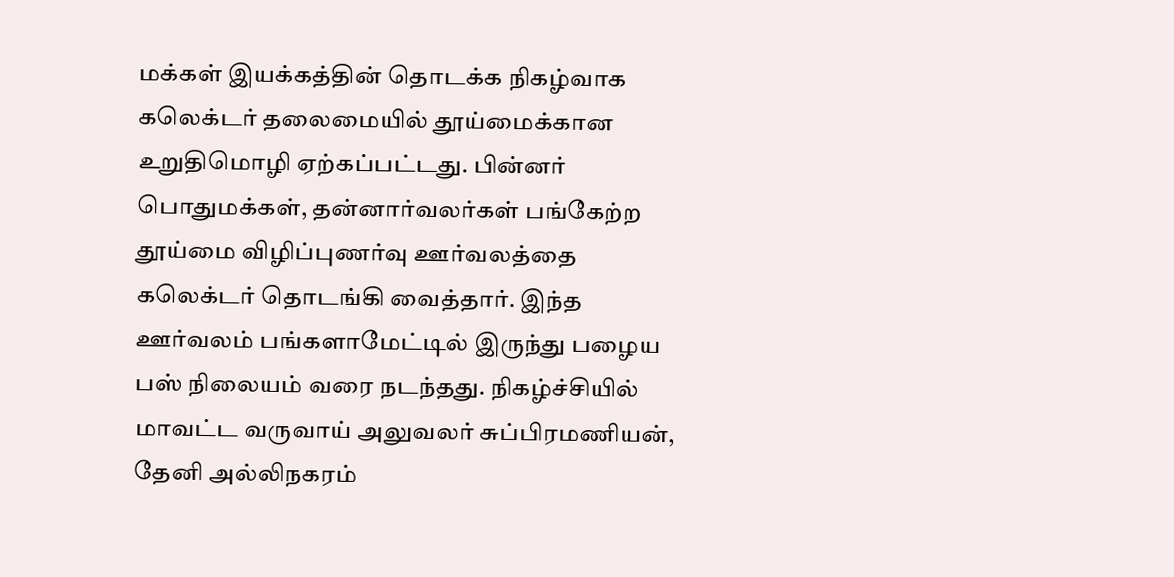மக்கள் இயக்கத்தின் தொடக்க நிகழ்வாக கலெக்டர் தலைமையில் தூய்மைக்கான உறுதிமொழி ஏற்கப்பட்டது. பின்னர் பொதுமக்கள், தன்னார்வலர்கள் பங்கேற்ற தூய்மை விழிப்புணர்வு ஊர்வலத்தை கலெக்டர் தொடங்கி வைத்தார். இந்த ஊர்வலம் பங்களாமேட்டில் இருந்து பழைய பஸ் நிலையம் வரை நடந்தது. நிகழ்ச்சியில் மாவட்ட வருவாய் அலுவலர் சுப்பிரமணியன், தேனி அல்லிநகரம்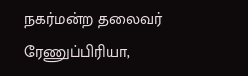நகர்மன்ற தலைவர் ரேணுப்பிரியா,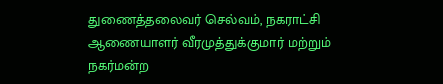துணைத்தலைவர் செல்வம், நகராட்சி ஆணையாளர் வீரமுத்துக்குமார் மற்றும் நகர்மன்ற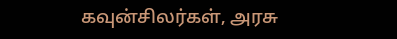கவுன்சிலர்கள், அரசு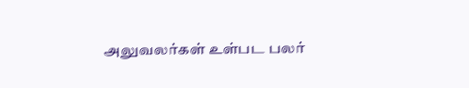அலுவலர்கள் உள்பட பலர்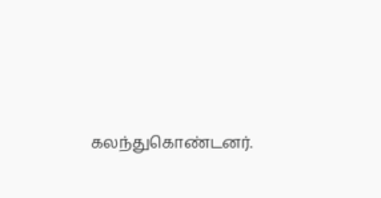கலந்துகொண்டனர்.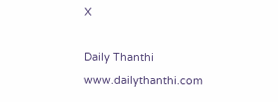X

Daily Thanthi
www.dailythanthi.com